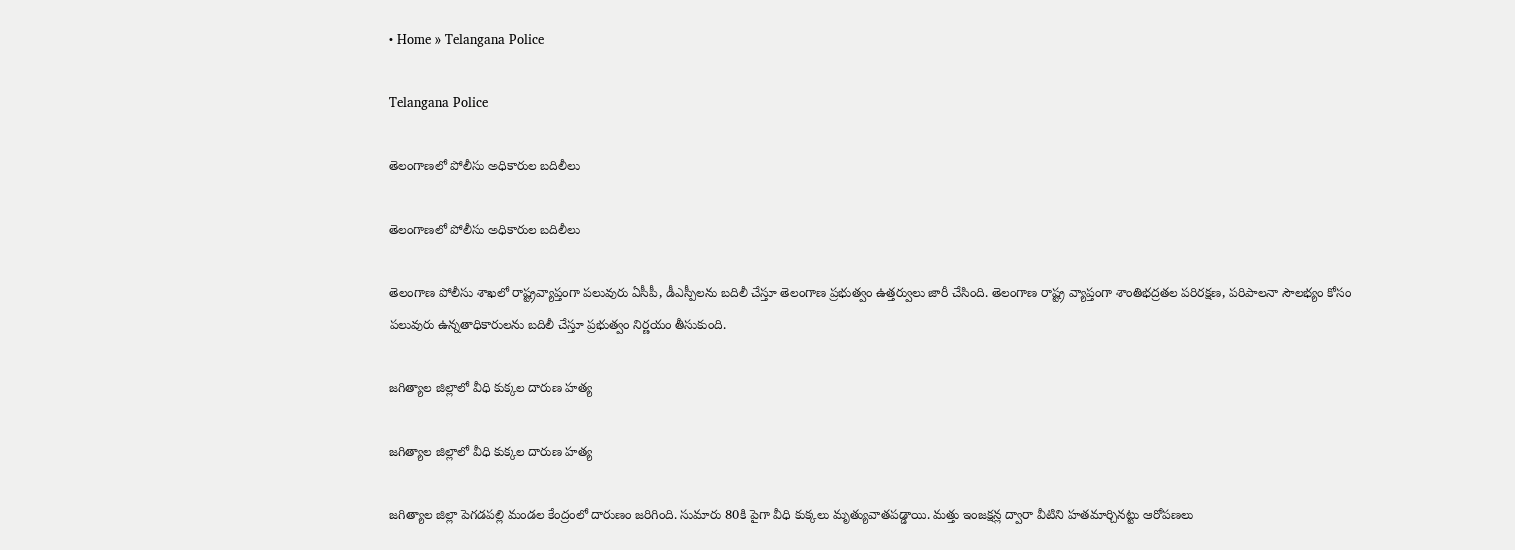• Home » Telangana Police

Telangana Police

తెలంగాణలో పోలీసు అధికారుల బదిలీలు

తెలంగాణలో పోలీసు అధికారుల బదిలీలు

తెలంగాణ పోలీసు శాఖలో రాష్ట్రవ్యాప్తంగా పలువురు ఏసీపీ, డీఎస్పీలను బదిలీ చేస్తూ తెలంగాణ ప్రభుత్వం ఉత్తర్వులు జారీ చేసింది. తెలంగాణ రాష్ట్ర వ్యాప్తంగా శాంతిభద్రతల పరిరక్షణ, పరిపాలనా సౌలభ్యం కోసం పలువురు ఉన్నతాధికారులను బదిలీ చేస్తూ ప్రభుత్వం నిర్ణయం తీసుకుంది.

జగిత్యాల జిల్లాలో వీధి కుక్కల దారుణ హత్య

జగిత్యాల జిల్లాలో వీధి కుక్కల దారుణ హత్య

జగిత్యాల జిల్లా పెగడపల్లి మండల కేంద్రంలో దారుణం జరిగింది. సుమారు 80కి పైగా వీధి కుక్కలు మృత్యువాతపడ్డాయి. మత్తు ఇంజక్షన్ల ద్వారా వీటిని హతమార్చినట్టు ఆరోపణలు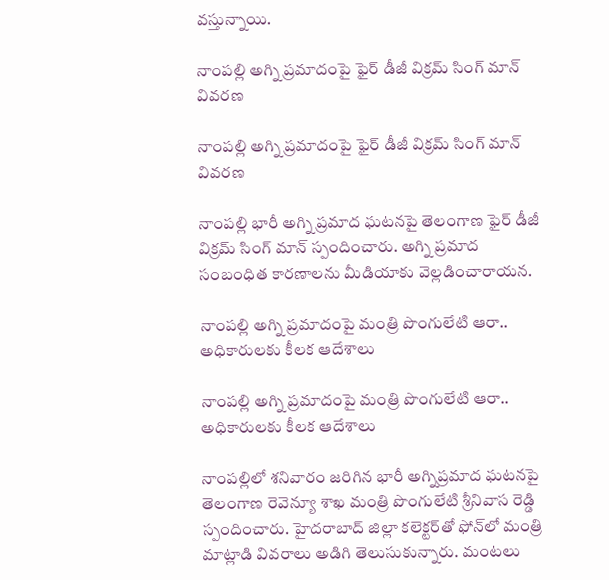వస్తున్నాయి.

నాంపల్లి అగ్ని ప్రమాదంపై ఫైర్ డీజీ విక్రమ్ సింగ్ మాన్ వివరణ

నాంపల్లి అగ్ని ప్రమాదంపై ఫైర్ డీజీ విక్రమ్ సింగ్ మాన్ వివరణ

నాంపల్లి భారీ అగ్ని ప్రమాద ఘటనపై తెలంగాణ ఫైర్ డీజీ విక్రమ్ సింగ్ మాన్ స్పందించారు. అగ్ని ప్రమాద సంబంధిత కారణాలను మీడియాకు వెల్లడించారాయన.

నాంపల్లి అగ్ని ప్రమాదంపై మంత్రి పొంగులేటి ఆరా.. అధికారులకు కీలక ఆదేశాలు

నాంపల్లి అగ్ని ప్రమాదంపై మంత్రి పొంగులేటి ఆరా.. అధికారులకు కీలక ఆదేశాలు

నాంపల్లిలో శనివారం జరిగిన భారీ అగ్నిప్రమాద ఘటనపై తెలంగాణ రెవెన్యూ శాఖ మంత్రి పొంగులేటి శ్రీనివాస రెడ్డి స్పందించారు. హైదరాబాద్ జిల్లా కలెక్టర్‌తో ఫోన్‌లో మంత్రి మాట్లాడి వివరాలు అడిగి తెలుసుకున్నారు. మంటలు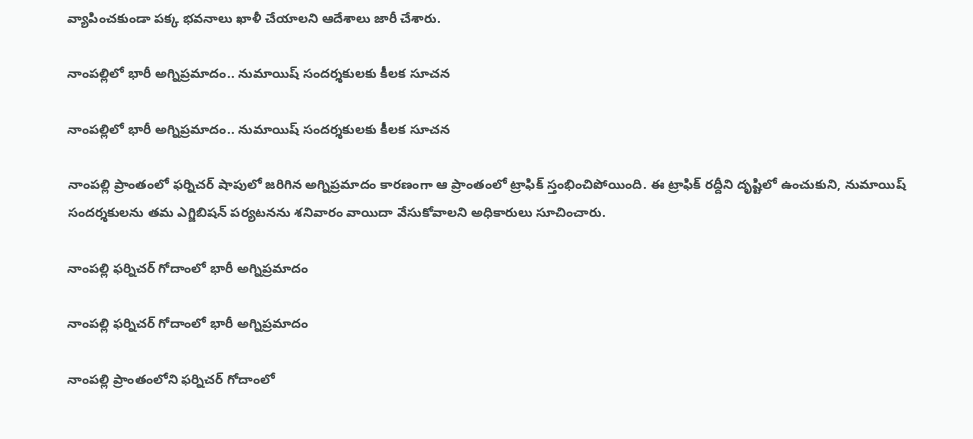వ్యాపించకుండా పక్క భవనాలు ఖాళీ చేయాలని ఆదేశాలు జారీ చేశారు.

నాంపల్లిలో భారీ అగ్నిప్రమాదం.. నుమాయిష్ సందర్శకులకు కీలక సూచన

నాంపల్లిలో భారీ అగ్నిప్రమాదం.. నుమాయిష్ సందర్శకులకు కీలక సూచన

నాంపల్లి ప్రాంతంలో ఫర్నిచర్ షాపులో జరిగిన అగ్నిప్రమాదం కారణంగా ఆ ప్రాంతంలో ట్రాఫిక్ స్తంభించిపోయింది. ఈ ట్రాఫిక్ రద్దీని దృష్టిలో ఉంచుకుని, నుమాయిష్ సందర్శకులను తమ ఎగ్జిబిషన్ పర్యటనను శనివారం వాయిదా వేసుకోవాలని అధికారులు సూచించారు.

నాంపల్లి ఫర్నిచర్ గోదాంలో భారీ అగ్నిప్రమాదం

నాంపల్లి ఫర్నిచర్ గోదాంలో భారీ అగ్నిప్రమాదం

నాంపల్లి ప్రాంతంలోని ఫర్నిచర్ గోదాంలో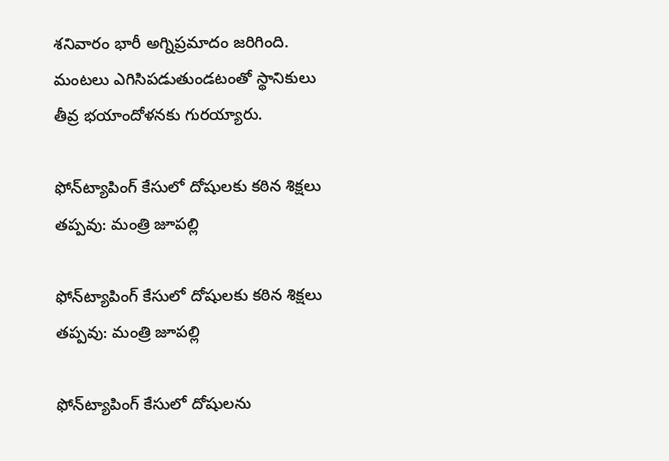శనివారం భారీ అగ్నిప్రమాదం జరిగింది. మంటలు ఎగిసిపడుతుండటంతో స్థానికులు తీవ్ర భయాందోళనకు గురయ్యారు.

ఫోన్‌ట్యాపింగ్ కేసులో దోషులకు కఠిన శిక్షలు తప్పవు: మంత్రి జూపల్లి

ఫోన్‌ట్యాపింగ్ కేసులో దోషులకు కఠిన శిక్షలు తప్పవు: మంత్రి జూపల్లి

ఫోన్‌ట్యాపింగ్ కేసులో దోషులను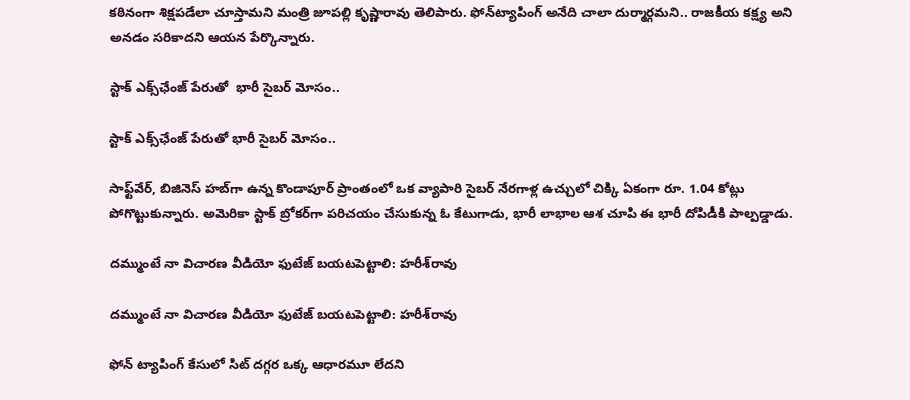కఠినంగా శిక్షపడేలా చూస్తామని మంత్రి జూపల్లి కృష్ణారావు తెలిపారు. ఫోన్‌ట్యాపింగ్ అనేది చాలా దుర్మార్గమని.. రాజకీయ కక్ష్య అని అనడం సరికాదని ఆయన పేర్కొన్నారు.

స్టాక్ ఎక్స్‌ఛేంజ్ పేరుతో  భారీ సైబర్ మోసం..

స్టాక్ ఎక్స్‌ఛేంజ్ పేరుతో భారీ సైబర్ మోసం..

సాఫ్ట్‌వేర్, బిజినెస్ హబ్‌గా ఉన్న కొండాపూర్ ప్రాంతంలో ఒక వ్యాపారి సైబర్ నేరగాళ్ల ఉచ్చులో చిక్కి ఏకంగా రూ. 1.04 కోట్లు పోగొట్టుకున్నారు. అమెరికా స్టాక్ బ్రోకర్‌గా పరిచయం చేసుకున్న ఓ కేటుగాడు, భారీ లాభాల ఆశ చూపి ఈ భారీ దోపిడీకి పాల్పడ్డాడు.

దమ్ముంటే నా విచారణ వీడియో ఫుటేజ్‌ బయటపెట్టాలి: హరీశ్‌రావు

దమ్ముంటే నా విచారణ వీడియో ఫుటేజ్‌ బయటపెట్టాలి: హరీశ్‌రావు

ఫోన్‌ ట్యాపింగ్‌ కేసులో సిట్‌ దగ్గర ఒక్క ఆధారమూ లేదని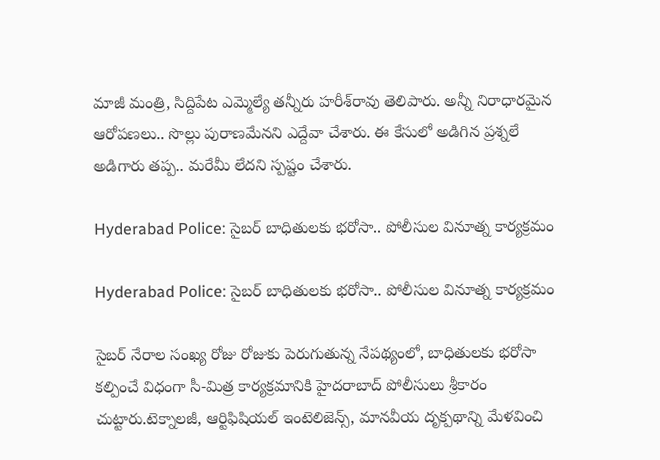మాజీ మంత్రి, సిద్దిపేట ఎమ్మెల్యే తన్నీరు హరీశ్‌రావు తెలిపారు. అన్నీ నిరాధారమైన ఆరోపణలు.. సొల్లు పురాణమేనని ఎద్దేవా చేశారు. ఈ కేసులో అడిగిన ప్రశ్నలే అడిగారు తప్ప.. మరేమీ లేదని స్పష్టం చేశారు.

Hyderabad Police: సైబర్ బాధితులకు భరోసా.. పోలీసుల వినూత్న కార్యక్రమం

Hyderabad Police: సైబర్ బాధితులకు భరోసా.. పోలీసుల వినూత్న కార్యక్రమం

సైబర్ నేరాల సంఖ్య రోజు రోజుకు పెరుగుతున్న నేపథ్యంలో, బాధితులకు భరోసా కల్పించే విధంగా సీ-మిత్ర కార్యక్రమానికి హైదరాబాద్ పోలీసులు శ్రీకారం చుట్టారు.టెక్నాలజీ, ఆర్టిఫిషియల్ ఇంటెలిజెన్స్, మానవీయ దృక్పథాన్ని మేళవించి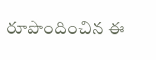రూపొందించిన ఈ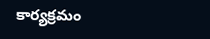కార్యక్రమం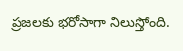ప్రజలకు భరోసాగా నిలుస్తోంది.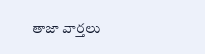తాజా వార్తలు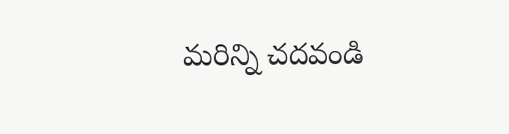మరిన్ని చదవండి